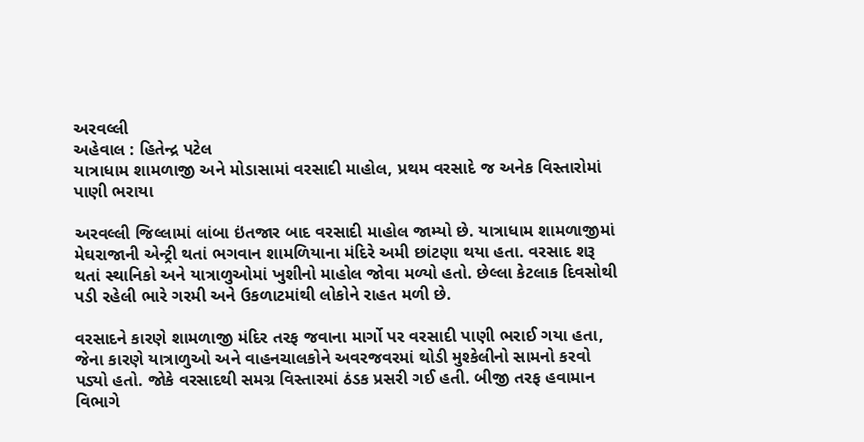અરવલ્લી
અહેવાલ : હિતેન્દ્ર પટેલ
યાત્રાધામ શામળાજી અને મોડાસામાં વરસાદી માહોલ, પ્રથમ વરસાદે જ અનેક વિસ્તારોમાં પાણી ભરાયા

અરવલ્લી જિલ્લામાં લાંબા ઇંતજાર બાદ વરસાદી માહોલ જામ્યો છે. યાત્રાધામ શામળાજીમાં મેઘરાજાની એન્ટ્રી થતાં ભગવાન શામળિયાના મંદિરે અમી છાંટણા થયા હતા. વરસાદ શરૂ થતાં સ્થાનિકો અને યાત્રાળુઓમાં ખુશીનો માહોલ જોવા મળ્યો હતો. છેલ્લા કેટલાક દિવસોથી પડી રહેલી ભારે ગરમી અને ઉકળાટમાંથી લોકોને રાહત મળી છે.

વરસાદને કારણે શામળાજી મંદિર તરફ જવાના માર્ગો પર વરસાદી પાણી ભરાઈ ગયા હતા, જેના કારણે યાત્રાળુઓ અને વાહનચાલકોને અવરજવરમાં થોડી મુશ્કેલીનો સામનો કરવો પડ્યો હતો. જોકે વરસાદથી સમગ્ર વિસ્તારમાં ઠંડક પ્રસરી ગઈ હતી. બીજી તરફ હવામાન વિભાગે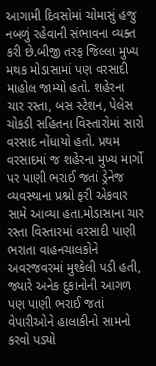આગામી દિવસોમાં ચોમાસું હજુ નબળું રહેવાની સંભાવના વ્યક્ત કરી છે.બીજી તરફ જિલ્લા મુખ્ય મથક મોડાસામાં પણ વરસાદી માહોલ જામ્યો હતો. શહેરના ચાર રસ્તા, બસ સ્ટેશન, પેલેસ ચોકડી સહિતના વિસ્તારોમાં સારો વરસાદ નોંધાયો હતો. પ્રથમ વરસાદમાં જ શહેરના મુખ્ય માર્ગો પર પાણી ભરાઈ જતાં ડ્રેનેજ વ્યવસ્થાના પ્રશ્નો ફરી એકવાર સામે આવ્યા હતા.મોડાસાના ચાર રસ્તા વિસ્તારમાં વરસાદી પાણી ભરાતા વાહનચાલકોને અવરજવરમાં મુશ્કેલી પડી હતી, જ્યારે અનેક દુકાનોની આગળ પણ પાણી ભરાઈ જતાં વેપારીઓને હાલાકીનો સામનો કરવો પડ્યો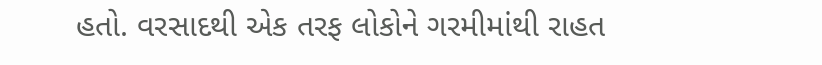હતો. વરસાદથી એક તરફ લોકોને ગરમીમાંથી રાહત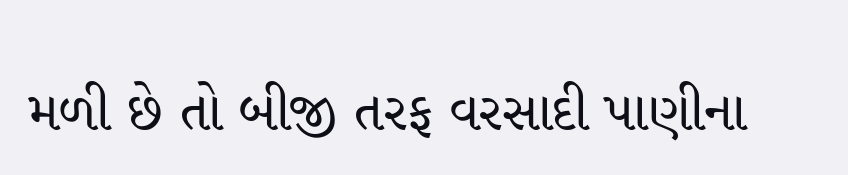મળી છે તો બીજી તરફ વરસાદી પાણીના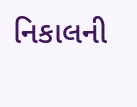નિકાલની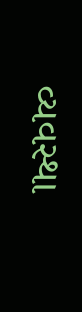વ્યવસ્થા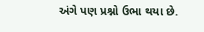અંગે પણ પ્રશ્નો ઉભા થયા છે.